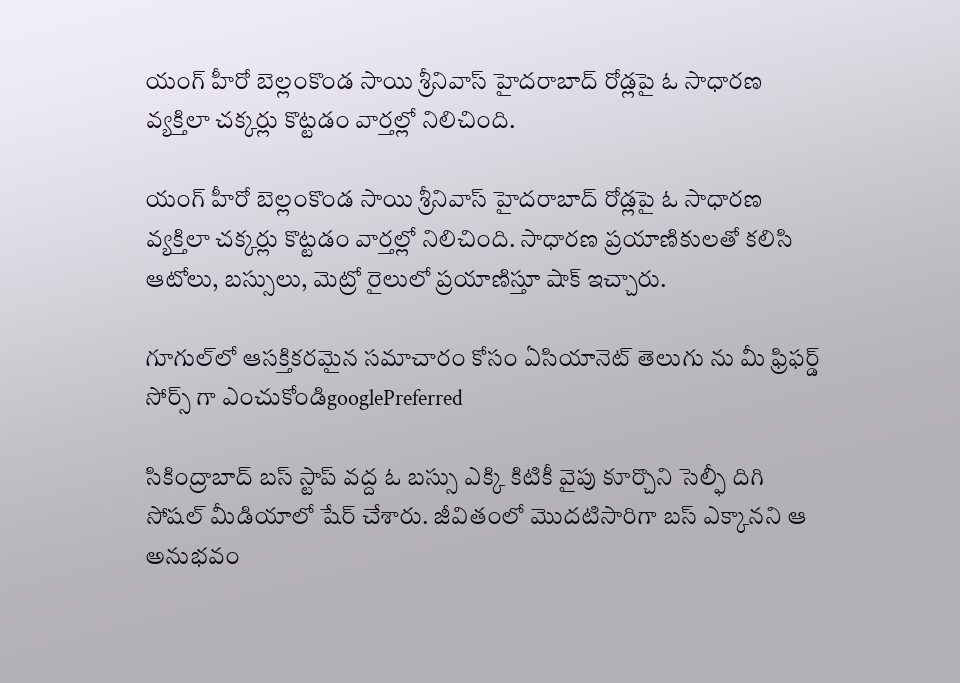యంగ్ హీరో బెల్లంకొండ సాయి శ్రీనివాస్ హైదరాబాద్ రోడ్లపై ఓ సాధారణ వ్యక్తిలా చక్కర్లు కొట్టడం వార్తల్లో నిలిచింది.

యంగ్ హీరో బెల్లంకొండ సాయి శ్రీనివాస్ హైదరాబాద్ రోడ్లపై ఓ సాధారణ వ్యక్తిలా చక్కర్లు కొట్టడం వార్తల్లో నిలిచింది. సాధారణ ప్రయాణికులతో కలిసి ఆటోలు, బస్సులు, మెట్రో రైలులో ప్రయాణిస్తూ షాక్ ఇచ్చారు.

గూగుల్‌లో ఆసక్తికరమైన సమాచారం కోసం ఏసియానెట్ తెలుగు ను మీ ఫ్రిఫర్డ్ సోర్స్ గా ఎంచుకోండిgooglePreferred

సికింద్రాబాద్ బస్ స్టాప్ వద్ద ఓ బస్సు ఎక్కి కిటికీ వైపు కూర్చొని సెల్ఫీ దిగి సోషల్ మీడియాలో షేర్ చేశారు. జీవితంలో మొదటిసారిగా బస్ ఎక్కానని ఆ అనుభవం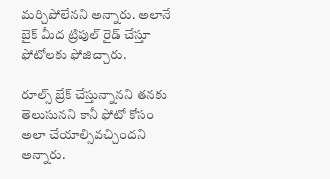మర్చిపోలేనని అన్నారు. అలానే బైక్ మీద ట్రిపుల్ రైడ్ చేస్తూ ఫోటోలకు ఫోజిచ్చారు.

రూల్స్ బ్రేక్ చేస్తున్నానని తనకు తెలుసునని కానీ ఫోటో కోసం అలా చేయాల్సివచ్చిందని అన్నారు.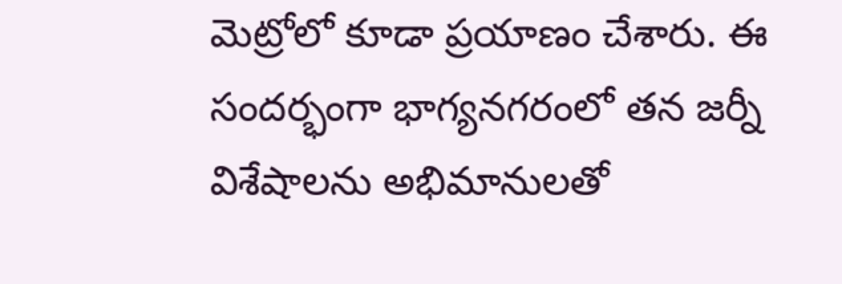మెట్రోలో కూడా ప్రయాణం చేశారు. ఈ సందర్భంగా భాగ్యనగరంలో తన జర్నీ విశేషాలను అభిమానులతో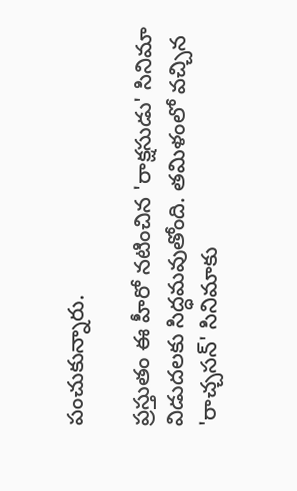పంచుకున్నారు.

ప్రస్తుతం ఈ హీరో నటించిన 'రాక్షసుడు' సినిమా విడుదలకు సిద్ధమవుతోంది. తమిళంలో వచ్చిన 'రాచ్చసన్' సినిమాకు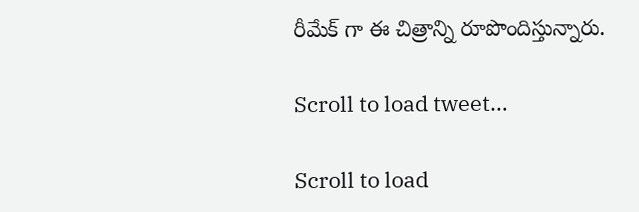రీమేక్ గా ఈ చిత్రాన్ని రూపొందిస్తున్నారు.

Scroll to load tweet…

Scroll to load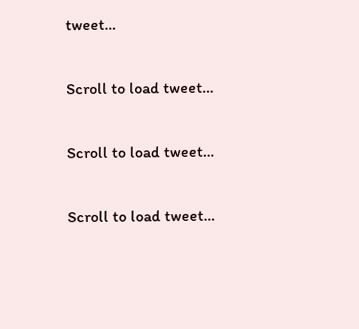tweet…

Scroll to load tweet…

Scroll to load tweet…

Scroll to load tweet…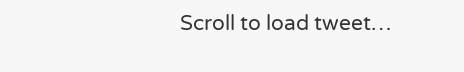Scroll to load tweet…